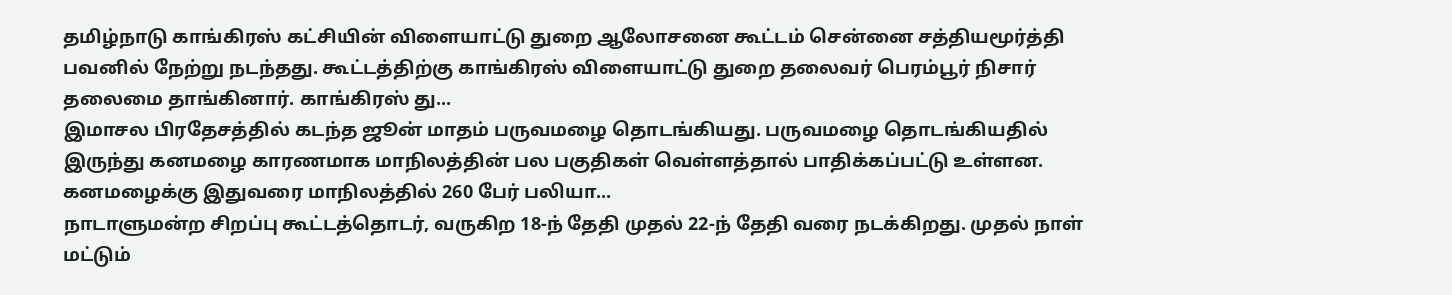தமிழ்நாடு காங்கிரஸ் கட்சியின் விளையாட்டு துறை ஆலோசனை கூட்டம் சென்னை சத்தியமூர்த்தி பவனில் நேற்று நடந்தது. கூட்டத்திற்கு காங்கிரஸ் விளையாட்டு துறை தலைவர் பெரம்பூர் நிசார் தலைமை தாங்கினார். காங்கிரஸ் து...
இமாசல பிரதேசத்தில் கடந்த ஜூன் மாதம் பருவமழை தொடங்கியது. பருவமழை தொடங்கியதில் இருந்து கனமழை காரணமாக மாநிலத்தின் பல பகுதிகள் வெள்ளத்தால் பாதிக்கப்பட்டு உள்ளன. கனமழைக்கு இதுவரை மாநிலத்தில் 260 பேர் பலியா...
நாடாளுமன்ற சிறப்பு கூட்டத்தொடர், வருகிற 18-ந் தேதி முதல் 22-ந் தேதி வரை நடக்கிறது. முதல் நாள் மட்டும்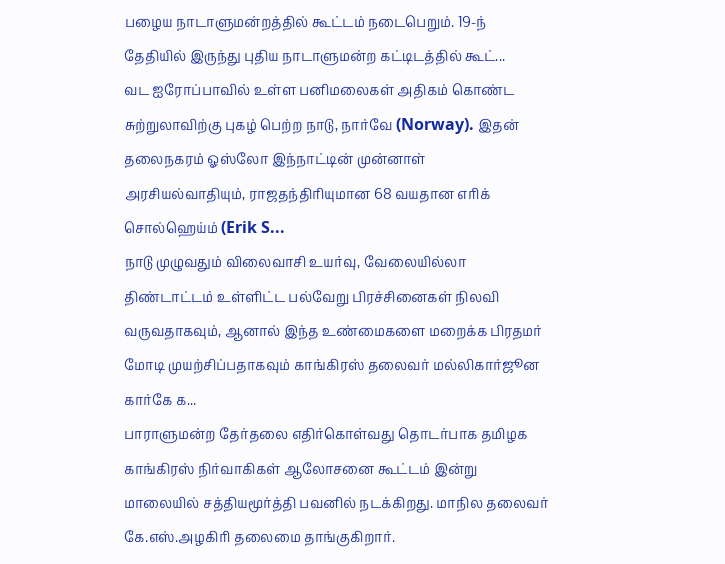பழைய நாடாளுமன்றத்தில் கூட்டம் நடைபெறும். 19-ந் தேதியில் இருந்து புதிய நாடாளுமன்ற கட்டிடத்தில் கூட்...
வட ஐரோப்பாவில் உள்ள பனிமலைகள் அதிகம் கொண்ட சுற்றுலாவிற்கு புகழ் பெற்ற நாடு, நார்வே (Norway). இதன் தலைநகரம் ஓஸ்லோ இந்நாட்டின் முன்னாள் அரசியல்வாதியும், ராஜதந்திரியுமான 68 வயதான எரிக் சொல்ஹெய்ம் (Erik S...
நாடு முழுவதும் விலைவாசி உயர்வு, வேலையில்லா திண்டாட்டம் உள்ளிட்ட பல்வேறு பிரச்சினைகள் நிலவி வருவதாகவும், ஆனால் இந்த உண்மைகளை மறைக்க பிரதமர் மோடி முயற்சிப்பதாகவும் காங்கிரஸ் தலைவர் மல்லிகார்ஜூன கார்கே க...
பாராளுமன்ற தேர்தலை எதிர்கொள்வது தொடர்பாக தமிழக காங்கிரஸ் நிர்வாகிகள் ஆலோசனை கூட்டம் இன்று மாலையில் சத்தியமூர்த்தி பவனில் நடக்கிறது. மாநில தலைவர் கே.எஸ்.அழகிரி தலைமை தாங்குகிறார்.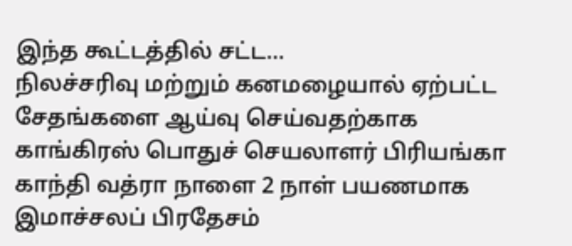இந்த கூட்டத்தில் சட்ட...
நிலச்சரிவு மற்றும் கனமழையால் ஏற்பட்ட சேதங்களை ஆய்வு செய்வதற்காக காங்கிரஸ் பொதுச் செயலாளர் பிரியங்கா காந்தி வத்ரா நாளை 2 நாள் பயணமாக இமாச்சலப் பிரதேசம்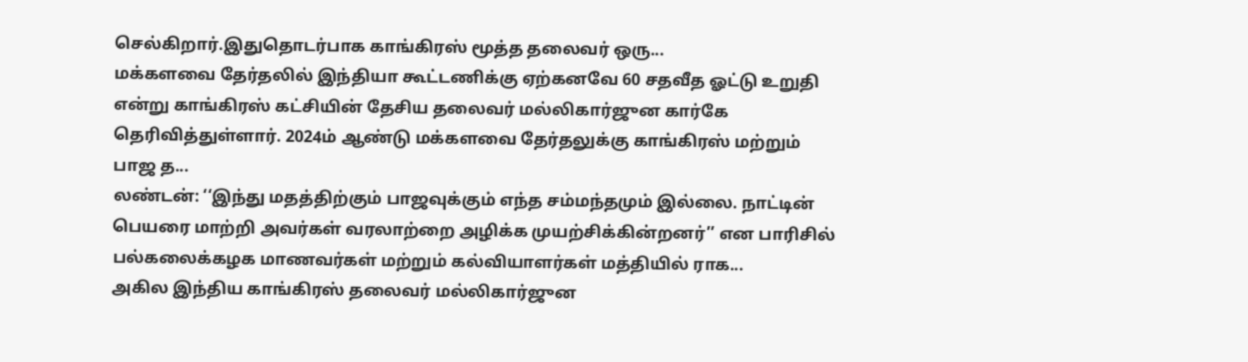செல்கிறார்.இதுதொடர்பாக காங்கிரஸ் மூத்த தலைவர் ஒரு...
மக்களவை தேர்தலில் இந்தியா கூட்டணிக்கு ஏற்கனவே 60 சதவீத ஓட்டு உறுதி என்று காங்கிரஸ் கட்சியின் தேசிய தலைவர் மல்லிகார்ஜுன கார்கே தெரிவித்துள்ளார். 2024ம் ஆண்டு மக்களவை தேர்தலுக்கு காங்கிரஸ் மற்றும் பாஜ த...
லண்டன்: ‘‘இந்து மதத்திற்கும் பாஜவுக்கும் எந்த சம்மந்தமும் இல்லை. நாட்டின் பெயரை மாற்றி அவர்கள் வரலாற்றை அழிக்க முயற்சிக்கின்றனர்’’ என பாரிசில் பல்கலைக்கழக மாணவர்கள் மற்றும் கல்வியாளர்கள் மத்தியில் ராக...
அகில இந்திய காங்கிரஸ் தலைவர் மல்லிகார்ஜுன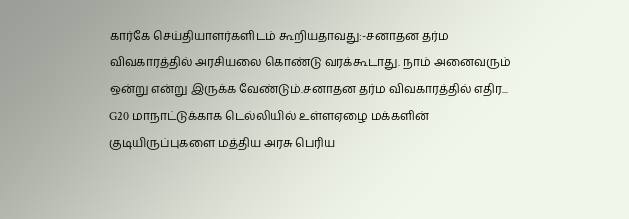கார்கே செய்தியாளர்களிடம் கூறியதாவது:-சனாதன தர்ம விவகாரத்தில் அரசியலை கொண்டு வரக்கூடாது. நாம் அனைவரும் ஒன்று என்று இருக்க வேண்டும்.சனாதன தர்ம விவகாரத்தில் எதிர...
G20 மாநாட்டுக்காக டெல்லியில் உள்ளஏழை மக்களின் குடியிருப்புகளை மத்திய அரசு பெரிய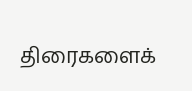திரைகளைக்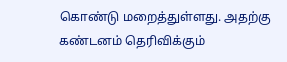கொண்டு மறைத்துள்ளது. அதற்கு கண்டனம் தெரிவிக்கும்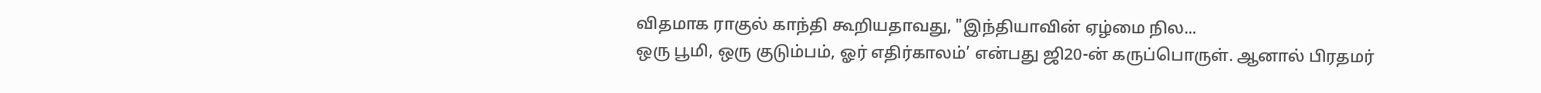விதமாக ராகுல் காந்தி கூறியதாவது, "இந்தியாவின் ஏழ்மை நில...
ஒரு பூமி, ஒரு குடும்பம், ஓர் எதிர்காலம்’ என்பது ஜி20-ன் கருப்பொருள். ஆனால் பிரதமர்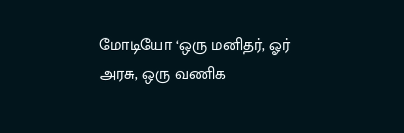மோடியோ ‘ஒரு மனிதர், ஓர் அரசு, ஒரு வணிக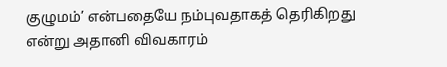குழுமம்’ என்பதையே நம்புவதாகத் தெரிகிறது என்று அதானி விவகாரம்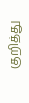குறித்து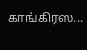காங்கிரஸ...